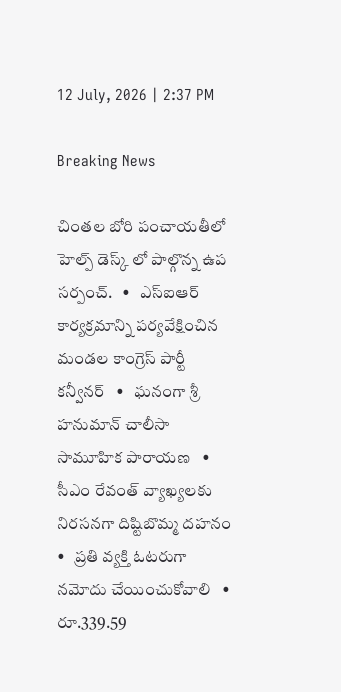12 July, 2026 | 2:37 PM

Breaking News

చింతల బోరి పంచాయతీలో హెల్ప్ డెస్క్ లో పాల్గొన్న ఉప సర్పంచ్.   •   ఎస్ఐఆర్ కార్యక్రమాన్ని పర్యవేక్షించిన మండల కాంగ్రెస్ పార్టీ కన్వీనర్   •   ఘనంగా శ్రీ హనుమాన్ చాలీసా సామూహిక పారాయణ   •   సీఎం రేవంత్ వ్యాఖ్యలకు నిరసనగా దిష్టిబొమ్మ దహనం   •   ప్రతి వ్యక్తి ఓటరుగా నమోదు చేయించుకోవాలి   •   రూ.339.59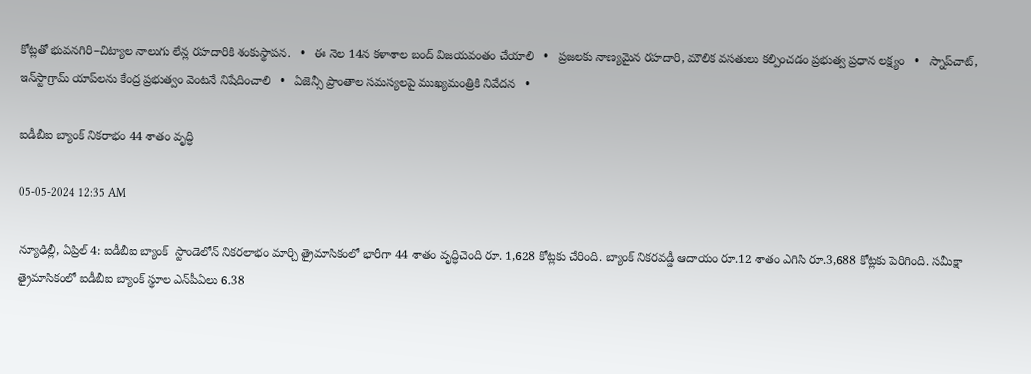కోట్లతో భువనగిరి–చిట్యాల నాలుగు లేన్ల రహదారికి శంకుస్థాపన.   •   ఈ నెల 14న కళాశాల బంద్ విజయవంతం చేయాలి   •   ప్రజలకు నాణ్యమైన రహదారి, మౌలిక వసతులు కల్పించడం ప్రభుత్వ ప్రధాన లక్ష్యం   •   స్నాప్‌చాట్, ఇన్‌స్టాగ్రామ్ యాప్‌లను కేంద్ర ప్రభుత్వం వెంటనే నిషేదించాలి   •   ఏజెన్సీ ప్రాంతాల సమస్యలపై ముఖ్యమంత్రికి నివేదన   •

ఐడీబీఐ బ్యాంక్ నికరాభం 44 శాతం వృద్ధి

05-05-2024 12:35 AM

న్యూఢిల్లీ, ఏప్రిల్ 4: ఐడీబీఐ బ్యాంక్  స్టాండెలోన్ నికరలాభం మార్చి త్రైమాసికంలో భారీగా 44 శాతం వృద్ధిచెంది రూ. 1,628 కోట్లకు చేరింది. బ్యాంక్ నికరవడ్డీ ఆదాయం రూ.12 శాతం ఎగిసి రూ.3,688 కోట్లకు పెరిగింది. సమీక్షా త్రైమాసికంలో ఐడీబీఐ బ్యాంక్ స్థూల ఎన్‌పీఏలు 6.38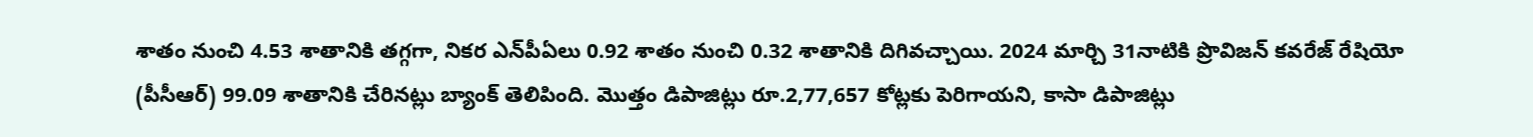శాతం నుంచి 4.53 శాతానికి తగ్గగా, నికర ఎన్‌పీఏలు 0.92 శాతం నుంచి 0.32 శాతానికి దిగివచ్చాయి. 2024 మార్చి 31నాటికి ప్రొవిజన్ కవరేజ్ రేషియో (పీసీఆర్) 99.09 శాతానికి చేరినట్లు బ్యాంక్ తెలిపింది. మొత్తం డిపాజిట్లు రూ.2,77,657 కోట్లకు పెరిగాయని, కాసా డిపాజిట్లు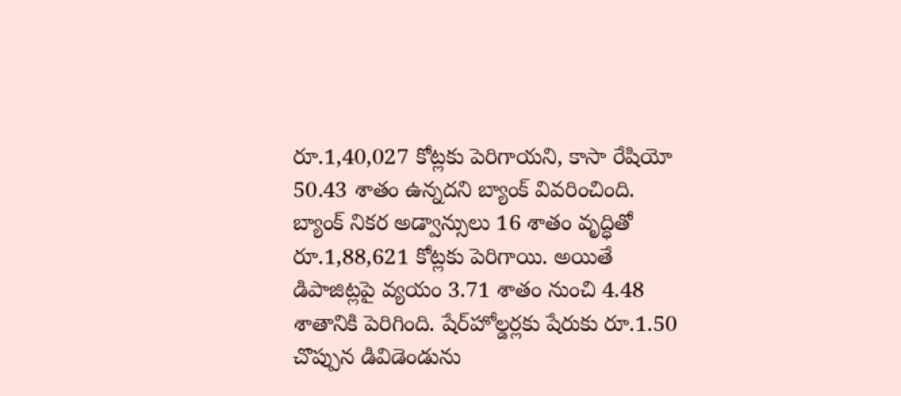రూ.1,40,027 కోట్లకు పెరిగాయని, కాసా రేషియో 50.43 శాతం ఉన్నదని బ్యాంక్ వివరించింది. బ్యాంక్ నికర అడ్వాన్సులు 16 శాతం వృద్ధితో రూ.1,88,621 కోట్లకు పెరిగాయి. అయితే డిపాజిట్లపై వ్యయం 3.71 శాతం నుంచి 4.48 శాతానికి పెరిగింది. షేర్‌హోల్డర్లకు షేరుకు రూ.1.50 చొప్పున డివిడెండును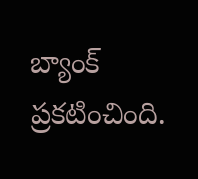బ్యాంక్ ప్రకటించింది.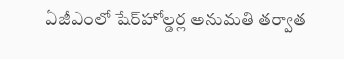ఏజీఎంలో షేర్‌హోల్డర్ల అనుమతి తర్వాత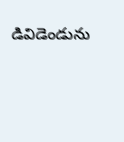డివిడెండును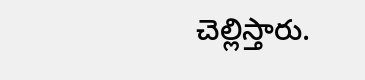చెల్లిస్తారు.